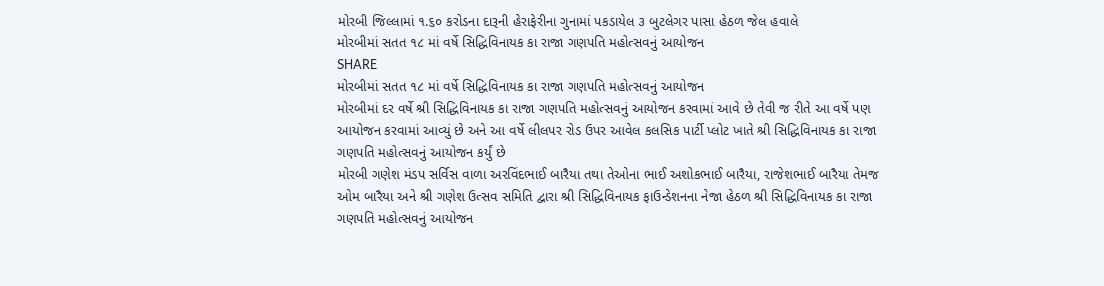મોરબી જિલ્લામાં ૧.૬૦ કરોડના દારૂની હેરાફેરીના ગુનામાં પકડાયેલ ૩ બુટલેગર પાસા હેઠળ જેલ હવાલે
મોરબીમાં સતત ૧૮ માં વર્ષે સિદ્ધિવિનાયક કા રાજા ગણપતિ મહોત્સવનું આયોજન
SHARE
મોરબીમાં સતત ૧૮ માં વર્ષે સિદ્ધિવિનાયક કા રાજા ગણપતિ મહોત્સવનું આયોજન
મોરબીમાં દર વર્ષે શ્રી સિદ્ધિવિનાયક કા રાજા ગણપતિ મહોત્સવનું આયોજન કરવામાં આવે છે તેવી જ રીતે આ વર્ષે પણ આયોજન કરવામાં આવ્યું છે અને આ વર્ષે લીલપર રોડ ઉપર આવેલ કલસિક પાર્ટી પ્લોટ ખાતે શ્રી સિદ્ધિવિનાયક કા રાજા ગણપતિ મહોત્સવનું આયોજન કર્યું છે
મોરબી ગણેશ મંડપ સર્વિસ વાળા અરવિંદભાઈ બારૈયા તથા તેઓના ભાઈ અશોકભાઈ બારૈયા, રાજેશભાઈ બારૈયા તેમજ ઓમ બારૈયા અને શ્રી ગણેશ ઉત્સવ સમિતિ દ્વારા શ્રી સિદ્ધિવિનાયક ફાઉન્ડેશનના નેજા હેઠળ શ્રી સિદ્ધિવિનાયક કા રાજા ગણપતિ મહોત્સવનું આયોજન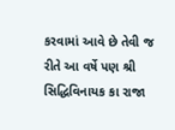કરવામાં આવે છે તેવી જ રીતે આ વર્ષે પણ શ્રી સિદ્ધિવિનાયક કા રાજા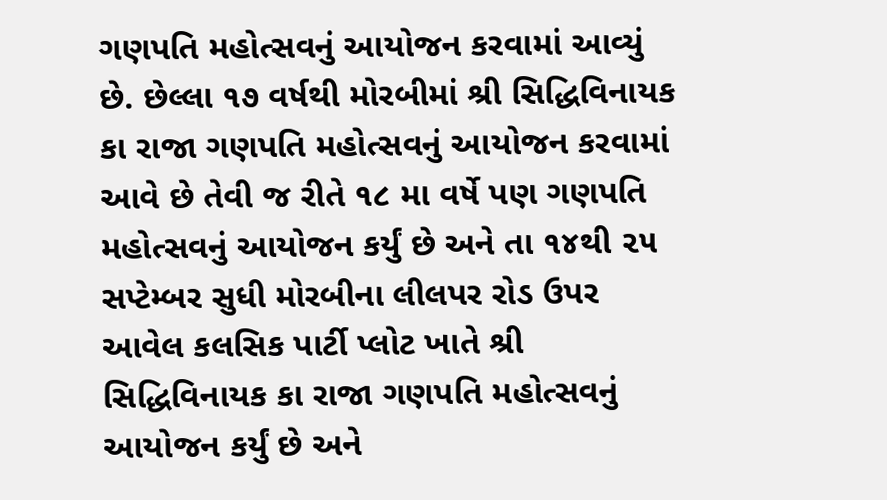ગણપતિ મહોત્સવનું આયોજન કરવામાં આવ્યું છે. છેલ્લા ૧૭ વર્ષથી મોરબીમાં શ્રી સિદ્ધિવિનાયક કા રાજા ગણપતિ મહોત્સવનું આયોજન કરવામાં આવે છે તેવી જ રીતે ૧૮ મા વર્ષે પણ ગણપતિ મહોત્સવનું આયોજન કર્યું છે અને તા ૧૪થી ૨૫ સપ્ટેમ્બર સુધી મોરબીના લીલપર રોડ ઉપર આવેલ કલસિક પાર્ટી પ્લોટ ખાતે શ્રી સિદ્ધિવિનાયક કા રાજા ગણપતિ મહોત્સવનું આયોજન કર્યું છે અને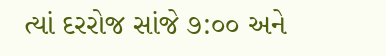ત્યાં દરરોજ સાંજે ૭:૦૦ અને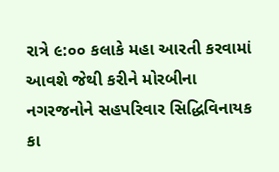રાત્રે ૯:૦૦ કલાકે મહા આરતી કરવામાં આવશે જેથી કરીને મોરબીના નગરજનોને સહપરિવાર સિદ્ધિવિનાયક કા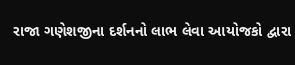રાજા ગણેશજીના દર્શનનો લાભ લેવા આયોજકો દ્વારા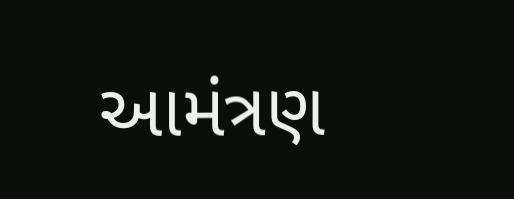આમંત્રણ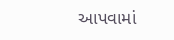આપવામાં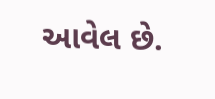આવેલ છે.